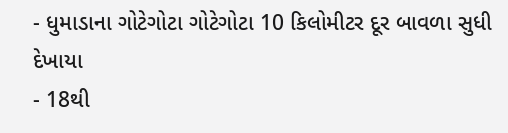- ધુમાડાના ગોટેગોટા ગોટેગોટા 10 કિલોમીટર દૂર બાવળા સુધી દેખાયા
- 18થી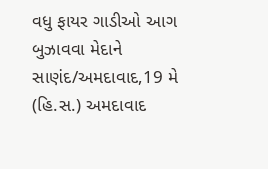વધુ ફાયર ગાડીઓ આગ બુઝાવવા મેદાને
સાણંદ/અમદાવાદ,19 મે (હિ.સ.) અમદાવાદ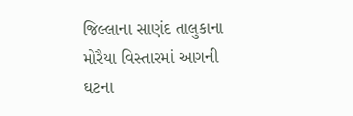જિલ્લાના સાણંદ તાલુકાના મોરૈયા વિસ્તારમાં આગની ઘટના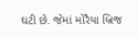ઘટી છે. જેમાં મોરૈયા બ્રિજ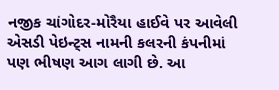નજીક ચાંગોદર-મોરૈયા હાઈવે પર આવેલી એસડી પેઇન્ટ્સ નામની કલરની કંપનીમાં પણ ભીષણ આગ લાગી છે. આ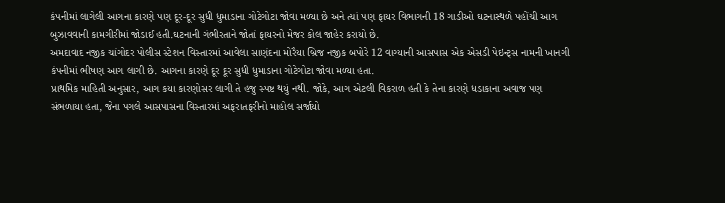કંપનીમાં લાગેલી આગના કારણે પણ દૂર-દૂર સુધી ધુમાડાના ગોટેગોટા જોવા મળ્યા છે અને ત્યાં પણ ફાયર વિભાગની 18 ગાડીઓ ઘટનાસ્થળે પહોંચી આગ બુઝાવવાની કામગીરીમાં જોડાઈ હતી.ઘટનાની ગંભીરતાને જોતાં ફાયરનો મેજર કોલ જાહેર કરાયો છે.
અમદાવાદ નજીક ચાંગોદર પોલીસ સ્ટેશન વિસ્તારમાં આવેલા સાણંદના મોરૈયા બ્રિજ નજીક બપોરે 12 વાગ્યાની આસપાસ એક એસડી પેઇન્ટ્સ નામની ખાનગી કંપનીમાં ભીષણ આગ લાગી છે. આગના કારણે દૂર દૂર સુધી ધુમાડાના ગોટેગોટા જોવા મળ્યા હતા.
પ્રાથમિક માહિતી અનુસાર, આગ કયા કારણોસર લાગી તે હજુ સ્પષ્ટ થયું નથી. જોકે, આગ એટલી વિકરાળ હતી કે તેના કારણે ધડાકાના અવાજ પણ સંભળાયા હતા, જેના પગલે આસપાસના વિસ્તારમાં અફરાતફરીનો માહોલ સર્જાયો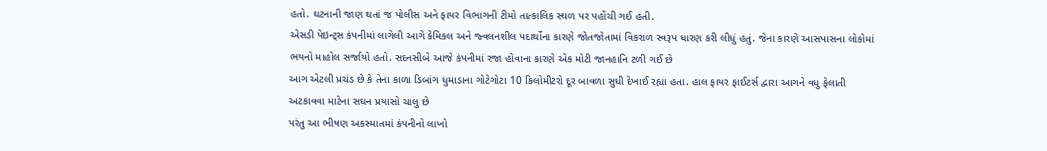હતો. ઘટનાની જાણ થતાં જ પોલીસ અને ફાયર વિભાગની ટીમો તાત્કાલિક સ્થળ પર પહોંચી ગઈ હતી.
એસડી પેઇન્ટ્સ કંપનીમાં લાગેલી આગે કેમિકલ અને જ્વલનશીલ પદાર્થોના કારણે જોતજોતામાં વિકરાળ સ્વરૂપ ધારણ કરી લીધું હતું. જેના કારણે આસપાસના લોકોમાં ભયનો માહોલ સર્જાયો હતો. સદનસીબે આજે કંપનીમાં રજા હોવાના કારણે એક મોટી જાનહાનિ ટળી ગઈ છે
આગ એટલી પ્રચંડ છે કે તેના કાળા ડિબાંગ ધુમાડાના ગોટેગોટા 10 કિલોમીટરો દૂર બાવળા સુધી દેખાઈ રહ્યા હતા. હાલ ફાયર ફાઈટર્સ દ્વારા આગને વધુ ફેલાતી અટકાવવા માટેના સઘન પ્રયાસો ચાલુ છે
પરંતુ આ ભીષણ અકસ્માતમાં કંપનીનો લાખો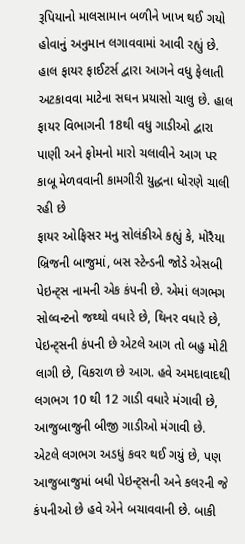રૂપિયાનો માલસામાન બળીને ખાખ થઈ ગયો હોવાનું અનુમાન લગાવવામાં આવી રહ્યું છે. હાલ ફાયર ફાઈટર્સ દ્વારા આગને વધુ ફેલાતી અટકાવવા માટેના સઘન પ્રયાસો ચાલુ છે. હાલ ફાયર વિભાગની 18થી વધુ ગાડીઓ દ્વારા પાણી અને ફોમનો મારો ચલાવીને આગ પર કાબૂ મેળવવાની કામગીરી યુદ્ધના ધોરણે ચાલી રહી છે
ફાયર ઓફિસર મનુ સોલંકીએ કહ્યું કે, મોરૈયા બ્રિજની બાજુમાં, બસ સ્ટેન્ડની જોડે એસબી પેઇન્ટ્સ નામની એક કંપની છે. એમાં લગભગ સોલ્વન્ટનો જથ્થો વધારે છે, થિનર વધારે છે, પેઇન્ટ્સની કંપની છે એટલે આગ તો બહુ મોટી લાગી છે, વિકરાળ છે આગ. હવે અમદાવાદથી લગભગ 10 થી 12 ગાડી વધારે મંગાવી છે, આજુબાજુની બીજી ગાડીઓ મંગાવી છે. એટલે લગભગ અડધું કવર થઈ ગયું છે, પણ આજુબાજુમાં બધી પેઇન્ટ્સની અને કલરની જે કંપનીઓ છે હવે એને બચાવવાની છે. બાકી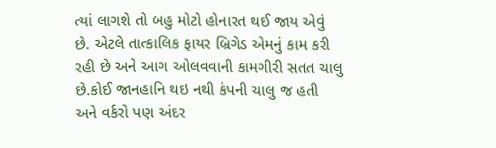ત્યાં લાગશે તો બહુ મોટો હોનારત થઈ જાય એવું છે. એટલે તાત્કાલિક ફાયર બ્રિગેડ એમનું કામ કરી રહી છે અને આગ ઓલવવાની કામગીરી સતત ચાલુ છે.કોઈ જાનહાનિ થઇ નથી કંપની ચાલુ જ હતી અને વર્કરો પણ અંદર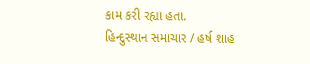કામ કરી રહ્યા હતા.
હિન્દુસ્થાન સમાચાર / હર્ષ શાહ